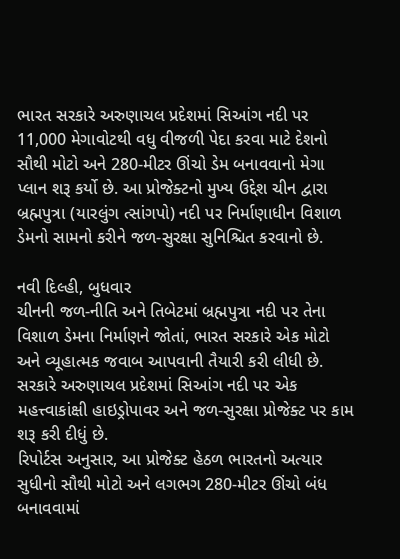ભારત સરકારે અરુણાચલ પ્રદેશમાં સિઆંગ નદી પર 11,000 મેગાવોટથી વધુ વીજળી પેદા કરવા માટે દેશનો સૌથી મોટો અને 280-મીટર ઊંચો ડેમ બનાવવાનો મેગા પ્લાન શરૂ કર્યો છે. આ પ્રોજેક્ટનો મુખ્ય ઉદ્દેશ ચીન દ્વારા બ્રહ્મપુત્રા (યારલુંગ ત્સાંગપો) નદી પર નિર્માણાધીન વિશાળ ડેમનો સામનો કરીને જળ-સુરક્ષા સુનિશ્ચિત કરવાનો છે.

નવી દિલ્હી, બુધવાર
ચીનની જળ-નીતિ અને તિબેટમાં બ્રહ્મપુત્રા નદી પર તેના વિશાળ ડેમના નિર્માણને જોતાં, ભારત સરકારે એક મોટો અને વ્યૂહાત્મક જવાબ આપવાની તૈયારી કરી લીધી છે. સરકારે અરુણાચલ પ્રદેશમાં સિઆંગ નદી પર એક મહત્ત્વાકાંક્ષી હાઇડ્રોપાવર અને જળ-સુરક્ષા પ્રોજેક્ટ પર કામ શરૂ કરી દીધું છે.
રિપોર્ટસ અનુસાર, આ પ્રોજેક્ટ હેઠળ ભારતનો અત્યાર સુધીનો સૌથી મોટો અને લગભગ 280-મીટર ઊંચો બંધ બનાવવામાં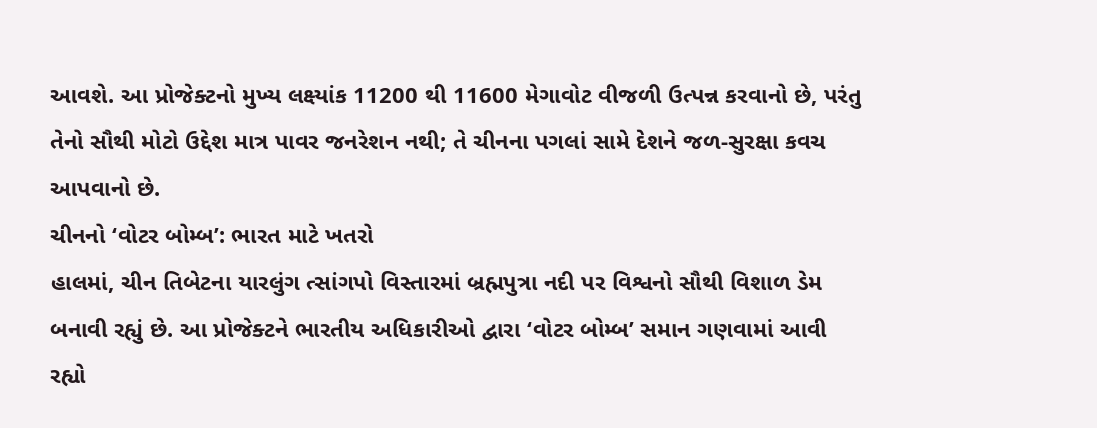આવશે. આ પ્રોજેક્ટનો મુખ્ય લક્ષ્યાંક 11200 થી 11600 મેગાવોટ વીજળી ઉત્પન્ન કરવાનો છે, પરંતુ તેનો સૌથી મોટો ઉદ્દેશ માત્ર પાવર જનરેશન નથી; તે ચીનના પગલાં સામે દેશને જળ-સુરક્ષા કવચ આપવાનો છે.
ચીનનો ‘વોટર બોમ્બ’: ભારત માટે ખતરો
હાલમાં, ચીન તિબેટના યારલુંગ ત્સાંગપો વિસ્તારમાં બ્રહ્મપુત્રા નદી પર વિશ્વનો સૌથી વિશાળ ડેમ બનાવી રહ્યું છે. આ પ્રોજેક્ટને ભારતીય અધિકારીઓ દ્વારા ‘વોટર બોમ્બ’ સમાન ગણવામાં આવી રહ્યો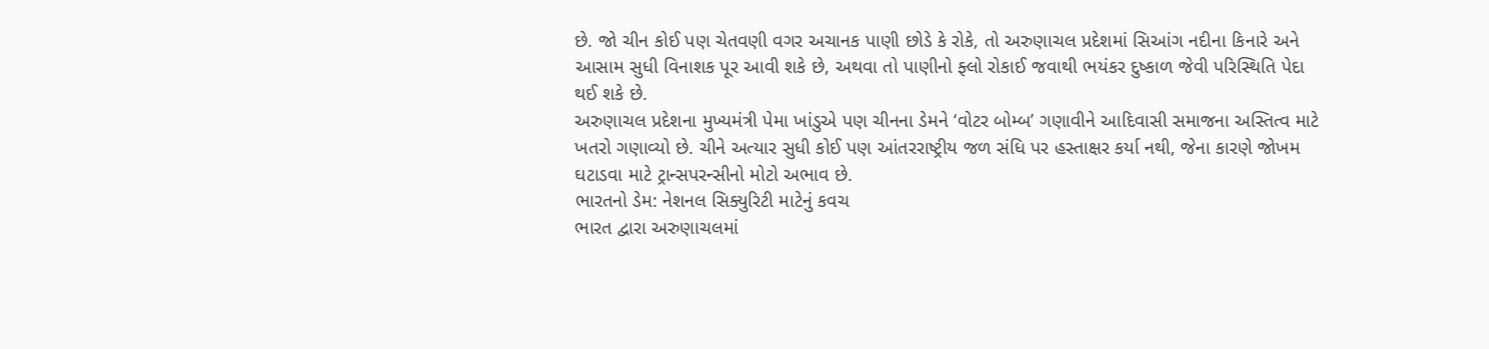છે. જો ચીન કોઈ પણ ચેતવણી વગર અચાનક પાણી છોડે કે રોકે, તો અરુણાચલ પ્રદેશમાં સિઆંગ નદીના કિનારે અને આસામ સુધી વિનાશક પૂર આવી શકે છે, અથવા તો પાણીનો ફ્લો રોકાઈ જવાથી ભયંકર દુષ્કાળ જેવી પરિસ્થિતિ પેદા થઈ શકે છે.
અરુણાચલ પ્રદેશના મુખ્યમંત્રી પેમા ખાંડુએ પણ ચીનના ડેમને ‘વોટર બોમ્બ’ ગણાવીને આદિવાસી સમાજના અસ્તિત્વ માટે ખતરો ગણાવ્યો છે. ચીને અત્યાર સુધી કોઈ પણ આંતરરાષ્ટ્રીય જળ સંધિ પર હસ્તાક્ષર કર્યા નથી, જેના કારણે જોખમ ઘટાડવા માટે ટ્રાન્સપરન્સીનો મોટો અભાવ છે.
ભારતનો ડેમ: નેશનલ સિક્યુરિટી માટેનું કવચ
ભારત દ્વારા અરુણાચલમાં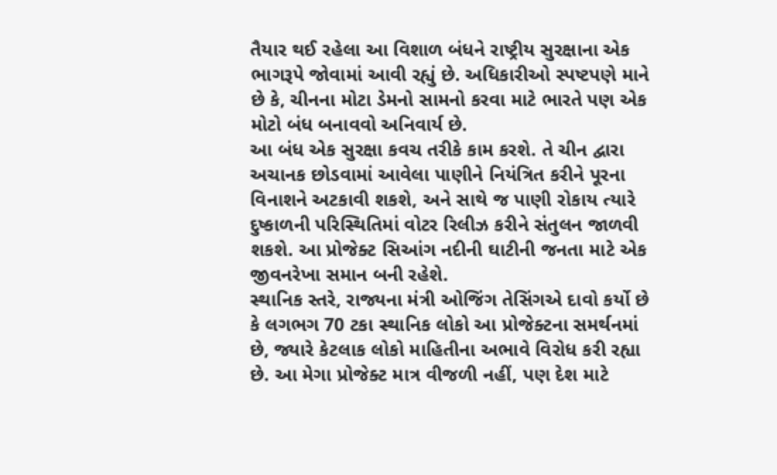તૈયાર થઈ રહેલા આ વિશાળ બંધને રાષ્ટ્રીય સુરક્ષાના એક ભાગરૂપે જોવામાં આવી રહ્યું છે. અધિકારીઓ સ્પષ્ટપણે માને છે કે, ચીનના મોટા ડેમનો સામનો કરવા માટે ભારતે પણ એક મોટો બંધ બનાવવો અનિવાર્ય છે.
આ બંધ એક સુરક્ષા કવચ તરીકે કામ કરશે. તે ચીન દ્વારા અચાનક છોડવામાં આવેલા પાણીને નિયંત્રિત કરીને પૂરના વિનાશને અટકાવી શકશે, અને સાથે જ પાણી રોકાય ત્યારે દુષ્કાળની પરિસ્થિતિમાં વોટર રિલીઝ કરીને સંતુલન જાળવી શકશે. આ પ્રોજેક્ટ સિઆંગ નદીની ઘાટીની જનતા માટે એક જીવનરેખા સમાન બની રહેશે.
સ્થાનિક સ્તરે, રાજ્યના મંત્રી ઓજિંગ તેસિંગએ દાવો કર્યો છે કે લગભગ 70 ટકા સ્થાનિક લોકો આ પ્રોજેક્ટના સમર્થનમાં છે, જ્યારે કેટલાક લોકો માહિતીના અભાવે વિરોધ કરી રહ્યા છે. આ મેગા પ્રોજેક્ટ માત્ર વીજળી નહીં, પણ દેશ માટે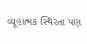વ્યૂહાત્મક સ્થિરતા પણ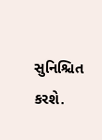સુનિશ્ચિત કરશે.